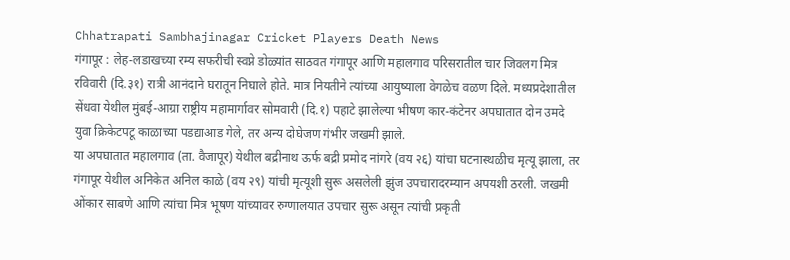Chhatrapati Sambhajinagar Cricket Players Death News
गंगापूर : लेह-लडाखच्या रम्य सफरीची स्वप्ने डोळ्यांत साठवत गंगापूर आणि महालगाव परिसरातील चार जिवलग मित्र रविवारी (दि.३१) रात्री आनंदाने घरातून निघाले होते. मात्र नियतीने त्यांच्या आयुष्याला वेगळेच वळण दिले. मध्यप्रदेशातील सेंधवा येथील मुंबई-आग्रा राष्ट्रीय महामार्गावर सोमवारी (दि.१) पहाटे झालेल्या भीषण कार-कंटेनर अपघातात दोन उमदे युवा क्रिकेटपटू काळाच्या पडद्याआड गेले, तर अन्य दोघेजण गंभीर जखमी झाले.
या अपघातात महालगाव (ता. वैजापूर) येथील बद्रीनाथ ऊर्फ बद्री प्रमोद नांगरे (वय २६) यांचा घटनास्थळीच मृत्यू झाला, तर गंगापूर येथील अनिकेत अनिल काळे (वय २९) यांची मृत्यूशी सुरू असलेली झुंज उपचारादरम्यान अपयशी ठरली. जखमी ओंकार साबणे आणि त्यांचा मित्र भूषण यांच्यावर रुग्णालयात उपचार सुरू असून त्यांची प्रकृती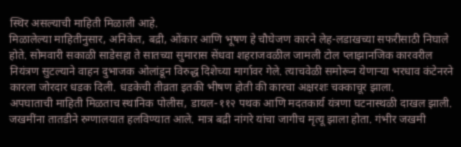स्थिर असल्याची माहिती मिळाली आहे.
मिळालेल्या माहितीनुसार, अनिकेत, बद्री, ओंकार आणि भूषण हे चौघेजण कारने लेह-लडाखच्या सफरीसाठी निघाले होते. सोमवारी सकाळी साडेसहा ते सातच्या सुमारास सेंधवा शहराजवळील जामली टोल प्लाझानजिक कारवरील नियंत्रण सुटल्याने वाहन दुभाजक ओलांडून विरुद्ध दिशेच्या मार्गावर गेले. त्याचवेळी समोरून येणाऱ्या भरधाव कंटेनरने कारला जोरदार धडक दिली. धडकेची तीव्रता इतकी भीषण होती की कारचा अक्षरशः चक्काचूर झाला.
अपघाताची माहिती मिळताच स्थानिक पोलीस, डायल-११२ पथक आणि मदतकार्य यंत्रणा घटनास्थळी दाखल झाली. जखमींना तातडीने रुग्णालयात हलविण्यात आले. मात्र बद्री नांगरे यांचा जागीच मृत्यू झाला होता. गंभीर जखमी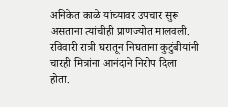अनिकेत काळे यांच्यावर उपचार सुरू असताना त्यांचीही प्राणज्योत मालवली.
रविवारी रात्री घरातून निघताना कुटुंबीयांनी चारही मित्रांना आनंदाने निरोप दिला होता.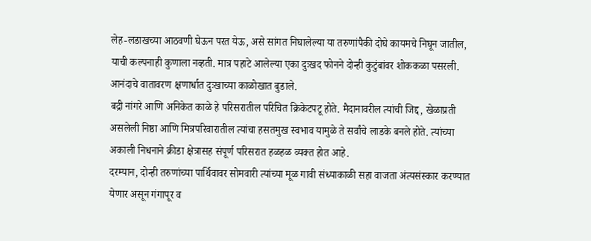लेह-लडाखच्या आठवणी घेऊन परत येऊ, असे सांगत निघालेल्या या तरुणांपैकी दोघे कायमचे निघून जातील, याची कल्पनाही कुणाला नव्हती. मात्र पहाटे आलेल्या एका दुःखद फोनने दोन्ही कुटुंबांवर शोककळा पसरली. आनंदाचे वातावरण क्षणार्धात दुःखाच्या काळोखात बुडाले.
बद्री नांगरे आणि अनिकेत काळे हे परिसरातील परिचित क्रिकेटपटू होते. मैदानावरील त्यांची जिद्द, खेळाप्रती असलेली निष्ठा आणि मित्रपरिवारातील त्यांचा हसतमुख स्वभाव यामुळे ते सर्वांचे लाडके बनले होते. त्यांच्या अकाली निधनाने क्रीडा क्षेत्रासह संपूर्ण परिसरात हळहळ व्यक्त होत आहे.
दरम्यान, दोन्ही तरुणांच्या पार्थिवावर सोमवारी त्यांच्या मूळ गावी संध्याकाळी सहा वाजता अंत्यसंस्कार करण्यात येणार असून गंगापूर व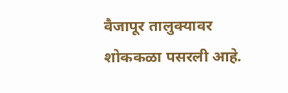वैजापूर तालुक्यावर शोककळा पसरली आहे.